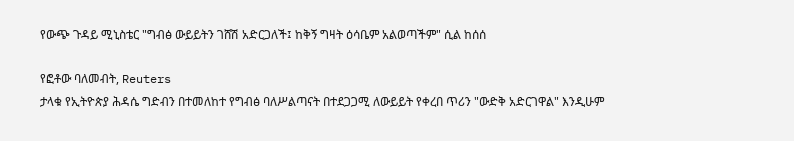የውጭ ጉዳይ ሚኒስቴር "ግብፅ ውይይትን ገሸሽ አድርጋለች፤ ከቅኝ ግዛት ዕሳቤም አልወጣችም" ሲል ከሰሰ

የፎቶው ባለመብት, Reuters
ታላቁ የኢትዮጵያ ሕዳሴ ግድብን በተመለከተ የግብፅ ባለሥልጣናት በተደጋጋሚ ለውይይት የቀረበ ጥሪን "ውድቅ አድርገዋል" እንዲሁም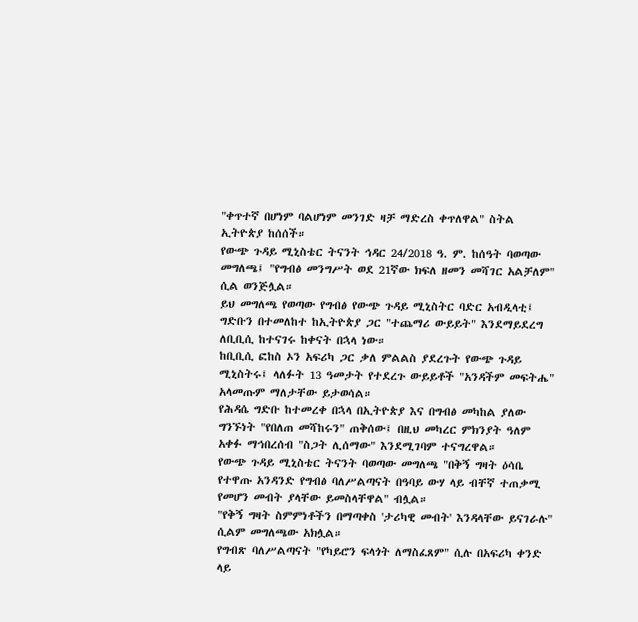"ቀጥተኛ በሆነም ባልሆነም መንገድ ዛቻ ማድረስ ቀጥለዋል" ስትል ኢትዮጵያ ከሰሰች።
የውጭ ጉዳይ ሚኒስቴር ትናንት ኅዳር 24/2018 ዓ. ም. ከሰዓት ባወጣው መግለጫ፤ "የግብፅ መንግሥት ወደ 21ኛው ክፍለ ዘመን መሻገር አልቻለም" ሲል ወንጅሏል።
ይህ መግለጫ የወጣው የግብፅ የውጭ ጉዳይ ሚኒስትር ባድር አብዲላቲ፤ ግድቡን በተመለከተ ከኢትዮጵያ ጋር "ተጨማሪ ውይይት" እንደማይደረግ ለቢቢሲ ከተናገሩ ከቀናት በኋላ ነው።
ከቢቢሲ ፎከስ ኦን አፍሪካ ጋር ቃለ ምልልስ ያደረጉት የውጭ ጉዳይ ሚኒስትሩ፤ ላለፉት 13 ዓመታት የተደረጉ ውይይቶች "አንዳችም መፍትሔ" አላመጡም ማለታቸው ይታወሳል።
የሕዳሴ ግድቡ ከተመረቀ በኋላ በኢትዮጵያ እና በግብፅ መካከል ያለው ግንኙነት "የበለጠ መሻከሩን" ጠቅሰው፤ በዚህ መካረር ምክንያት ዓለም አቀፉ ማኅበረሰብ "ስጋት ሊሰማው" እንደሚገባም ተናግረዋል።
የውጭ ጉዳይ ሚኒስቴር ትናንት ባወጣው መግለጫ "በቅኝ ግዛት ዕሳቤ የተዋጡ አንዳንድ የግብፅ ባለሥልጣናት በዓባይ ውሃ ላይ ብቸኛ ተጠቃሚ የመሆን መብት ያላቸው ይመስላቸዋል" ብሏል።
"የቅኝ ግዛት ስምምነቶችን በማጣቀስ 'ታሪካዊ መብት' እንዳላቸው ይናገራሉ" ሲልም መግለጫው አክሏል።
የግብጽ ባለሥልጣናት "የካይሮን ፍላጎት ለማስፈጸም" ሲሉ በአፍሪካ ቀንድ ላይ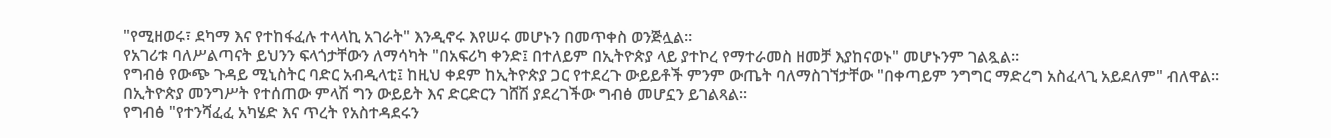"የሚዘወሩ፣ ደካማ እና የተከፋፈሉ ተላላኪ አገራት" እንዲኖሩ እየሠሩ መሆኑን በመጥቀስ ወንጅሏል።
የአገሪቱ ባለሥልጣናት ይህንን ፍላጎታቸውን ለማሳካት "በአፍሪካ ቀንድ፤ በተለይም በኢትዮጵያ ላይ ያተኮረ የማተራመስ ዘመቻ እያከናወኑ" መሆኑንም ገልጿል።
የግብፅ የውጭ ጉዳይ ሚኒስትር ባድር አብዲላቲ፤ ከዚህ ቀደም ከኢትዮጵያ ጋር የተደረጉ ውይይቶች ምንም ውጤት ባለማስገኘታቸው "በቀጣይም ንግግር ማድረግ አስፈላጊ አይደለም" ብለዋል።
በኢትዮጵያ መንግሥት የተሰጠው ምላሽ ግን ውይይት እና ድርድርን ገሸሽ ያደረገችው ግብፅ መሆኗን ይገልጻል።
የግብፅ "የተንሻፈፈ አካሄድ እና ጥረት የአስተዳደሩን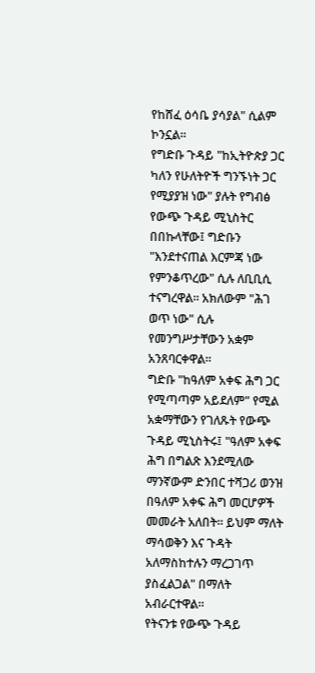የከሸፈ ዕሳቤ ያሳያል" ሲልም ኮንኗል።
የግድቡ ጉዳይ "ከኢትዮጵያ ጋር ካለን የሁለትዮች ግንኙነት ጋር የሚያያዝ ነው" ያሉት የግብፅ የውጭ ጉዳይ ሚኒስትር በበኩላቸው፤ ግድቡን "እንደተናጠል እርምጃ ነው የምንቆጥረው" ሲሉ ለቢቢሲ ተናግረዋል። አክለውም "ሕገ ወጥ ነው" ሲሉ የመንግሥታቸውን አቋም አንጸባርቀዋል።
ግድቡ "ከዓለም አቀፍ ሕግ ጋር የሚጣጣም አይደለም" የሚል አቋማቸውን የገለጹት የውጭ ጉዳይ ሚኒስትሩ፤ "ዓለም አቀፍ ሕግ በግልጽ እንደሚለው ማንኛውም ድንበር ተሻጋሪ ወንዝ በዓለም አቀፍ ሕግ መርሆዎች መመራት አለበት። ይህም ማለት ማሳወቅን እና ጉዳት አለማስከተሉን ማረጋገጥ ያስፈልጋል" በማለት አብራርተዋል።
የትናንቱ የውጭ ጉዳይ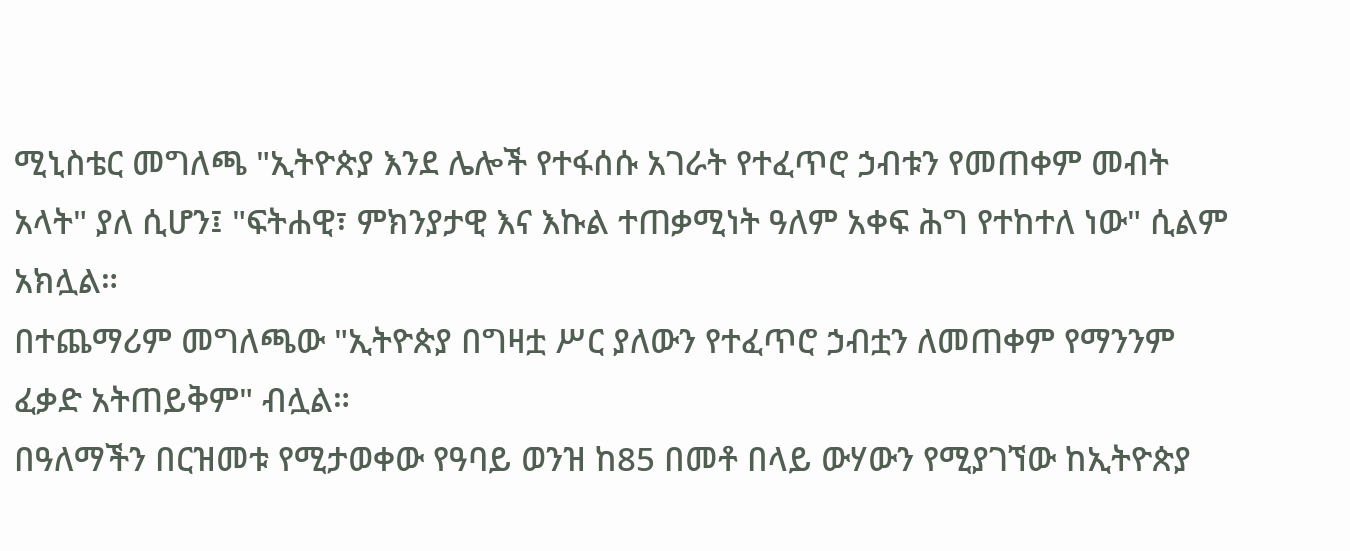ሚኒስቴር መግለጫ "ኢትዮጵያ እንደ ሌሎች የተፋሰሱ አገራት የተፈጥሮ ኃብቱን የመጠቀም መብት አላት" ያለ ሲሆን፤ "ፍትሐዊ፣ ምክንያታዊ እና እኩል ተጠቃሚነት ዓለም አቀፍ ሕግ የተከተለ ነው" ሲልም አክሏል።
በተጨማሪም መግለጫው "ኢትዮጵያ በግዛቷ ሥር ያለውን የተፈጥሮ ኃብቷን ለመጠቀም የማንንም ፈቃድ አትጠይቅም" ብሏል።
በዓለማችን በርዝመቱ የሚታወቀው የዓባይ ወንዝ ከ85 በመቶ በላይ ውሃውን የሚያገኘው ከኢትዮጵያ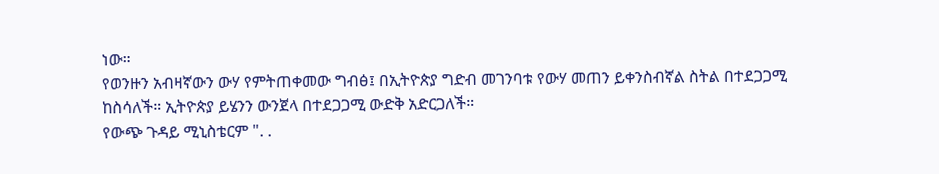ነው።
የወንዙን አብዛኛውን ውሃ የምትጠቀመው ግብፅ፤ በኢትዮጵያ ግድብ መገንባቱ የውሃ መጠን ይቀንስብኛል ስትል በተደጋጋሚ ከስሳለች። ኢትዮጵያ ይሄንን ውንጀላ በተደጋጋሚ ውድቅ አድርጋለች።
የውጭ ጉዳይ ሚኒስቴርም ". .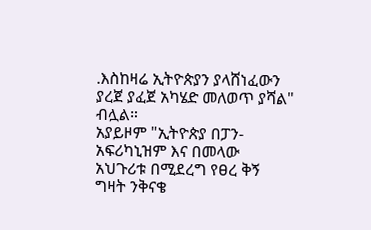.እስከዛሬ ኢትዮጵያን ያላሸነፈውን ያረጀ ያፈጀ አካሄድ መለወጥ ያሻል" ብሏል።
አያይዞም "ኢትዮጵያ በፓን-አፍሪካኒዝም እና በመላው አህጉሪቱ በሚደረግ የፀረ ቅኝ ግዛት ንቅናቄ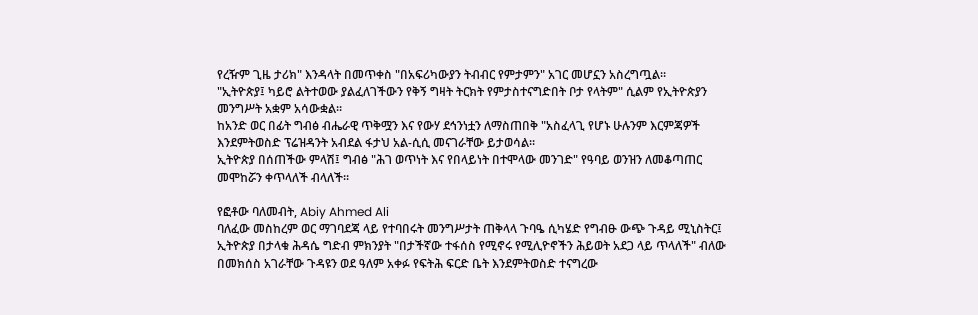የረዥም ጊዜ ታሪክ" እንዳላት በመጥቀስ "በአፍሪካውያን ትብብር የምታምን" አገር መሆኗን አስረግጧል።
"ኢትዮጵያ፤ ካይሮ ልትተወው ያልፈለገችውን የቅኝ ግዛት ትርክት የምታስተናግድበት ቦታ የላትም" ሲልም የኢትዮጵያን መንግሥት አቋም አሳውቋል።
ከአንድ ወር በፊት ግብፅ ብሔራዊ ጥቅሟን እና የውሃ ደኅንነቷን ለማስጠበቅ "አስፈላጊ የሆኑ ሁሉንም እርምጃዎች እንደምትወስድ ፕሬዝዳንት አብደል ፋታህ አል-ሲሲ መናገራቸው ይታወሳል።
ኢትዮጵያ በሰጠችው ምላሽ፤ ግብፅ "ሕገ ወጥነት እና የበላይነት በተሞላው መንገድ" የዓባይ ወንዝን ለመቆጣጠር መሞከሯን ቀጥላለች ብላለች።

የፎቶው ባለመብት, Abiy Ahmed Ali
ባለፈው መስከረም ወር ማገባደጃ ላይ የተባበሩት መንግሥታት ጠቅላላ ጉባዔ ሲካሄድ የግብፁ ውጭ ጉዳይ ሚኒስትር፤ ኢትዮጵያ በታላቁ ሕዳሴ ግድብ ምክንያት "በታችኛው ተፋሰስ የሚኖሩ የሚሊዮኖችን ሕይወት አደጋ ላይ ጥላለች" ብለው በመክሰስ አገራቸው ጉዳዩን ወደ ዓለም አቀፉ የፍትሕ ፍርድ ቤት እንደምትወስድ ተናግረው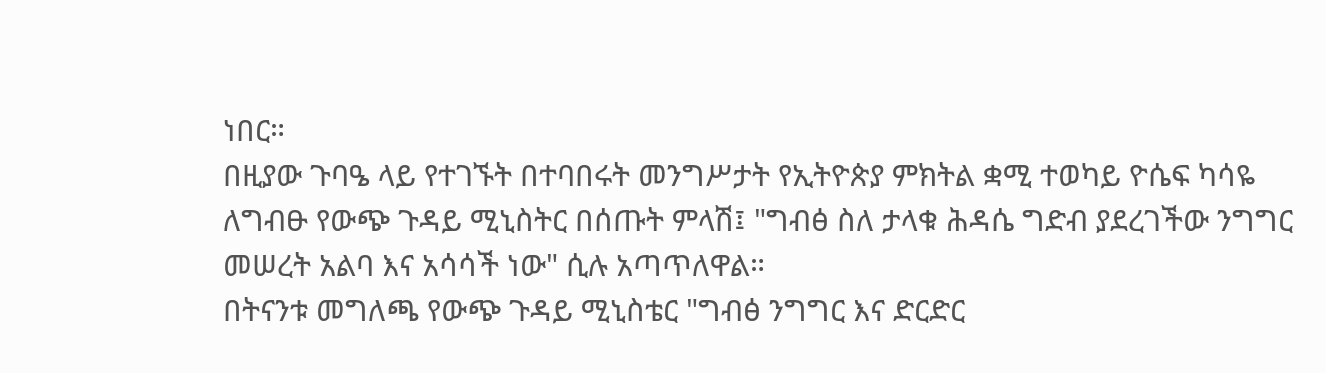ነበር።
በዚያው ጉባዔ ላይ የተገኙት በተባበሩት መንግሥታት የኢትዮጵያ ምክትል ቋሚ ተወካይ ዮሴፍ ካሳዬ ለግብፁ የውጭ ጉዳይ ሚኒስትር በሰጡት ምላሽ፤ "ግብፅ ስለ ታላቁ ሕዳሴ ግድብ ያደረገችው ንግግር መሠረት አልባ እና አሳሳች ነው" ሲሉ አጣጥለዋል።
በትናንቱ መግለጫ የውጭ ጉዳይ ሚኒስቴር "ግብፅ ንግግር እና ድርድር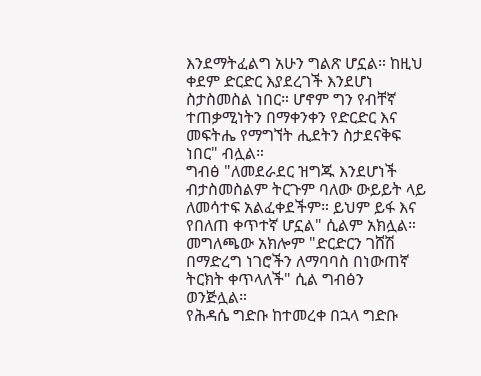እንደማትፈልግ አሁን ግልጽ ሆኗል። ከዚህ ቀደም ድርድር እያደረገች እንደሆነ ስታስመስል ነበር። ሆኖም ግን የብቸኛ ተጠቃሚነትን በማቀንቀን የድርድር እና መፍትሔ የማግኘት ሒደትን ስታደናቅፍ ነበር" ብሏል።
ግብፅ "ለመደራደር ዝግጁ እንደሆነች ብታስመስልም ትርጉም ባለው ውይይት ላይ ለመሳተፍ አልፈቀደችም። ይህም ይፋ እና የበለጠ ቀጥተኛ ሆኗል" ሲልም አክሏል።
መግለጫው አክሎም "ድርድርን ገሸሽ በማድረግ ነገሮችን ለማባባስ በነውጠኛ ትርክት ቀጥላለች" ሲል ግብፅን ወንጅሏል።
የሕዳሴ ግድቡ ከተመረቀ በኋላ ግድቡ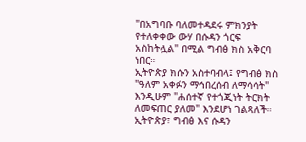"በአግባቡ ባለመተዳደሩ ምክንያት የተለቀቀው ውሃ በሱዳን ጎርፍ አስከትሏል" በሚል ግብፅ ክስ አቅርባ ነበር።
ኢትዮጵያ ክሱን አስተባብላ፤ የግብፅ ክስ "ዓለም አቀፉን ማኅበረሰብ ለማሳሳት" እንዲሁም "ሐሰተኛ የተጎጂነት ትርክት ለመፍጠር ያለመ" እንደሆነ ገልጻለች።
ኢትዮጵያ፣ ግብፅ እና ሱዳን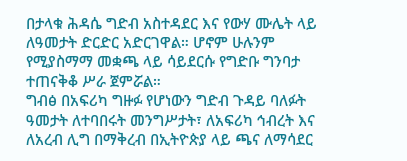በታላቁ ሕዳሴ ግድብ አስተዳደር እና የውሃ ሙሌት ላይ ለዓመታት ድርድር አድርገዋል። ሆኖም ሁሉንም የሚያስማማ መቋጫ ላይ ሳይደርሱ የግድቡ ግንባታ ተጠናቅቆ ሥራ ጀምሯል።
ግብፅ በአፍሪካ ግዙፉ የሆነውን ግድብ ጉዳይ ባለፉት ዓመታት ለተባበሩት መንግሥታት፣ ለአፍሪካ ኅብረት እና ለአረብ ሊግ በማቅረብ በኢትዮጵያ ላይ ጫና ለማሳደር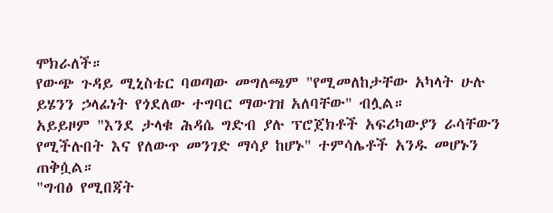ሞክራለች።
የውጭ ጉዳይ ሚኒስቴር ባወጣው መግለጫም "የሚመለከታቸው አካላት ሁሉ ይሄንን ኃላፊነት የጎደለው ተግባር ማውገዝ አለባቸው" ብሏል።
አይይዞም "እንደ ታላቁ ሕዳሴ ግድብ ያሉ ፕሮጀክቶች አፍሪካውያን ራሳቸውን የሚችሉበት እና የለውጥ መንገድ ማሳያ ከሆኑ" ተምሳሌቶች አንዱ መሆኑን ጠቅሷል።
"ግብፅ የሚበጃት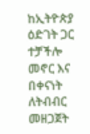ከኢትዮጵያ ዕድገት ጋር ተቻችሎ መኖር እና በቀናነት ለትብብር መዘጋጀት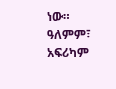ነው። ዓለምም፣ አፍሪካም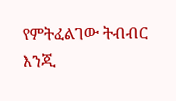የምትፈልገው ትብብር እንጂ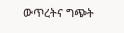ውጥረትና ግጭት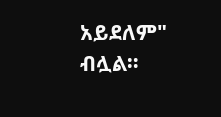አይደለም" ብሏል።